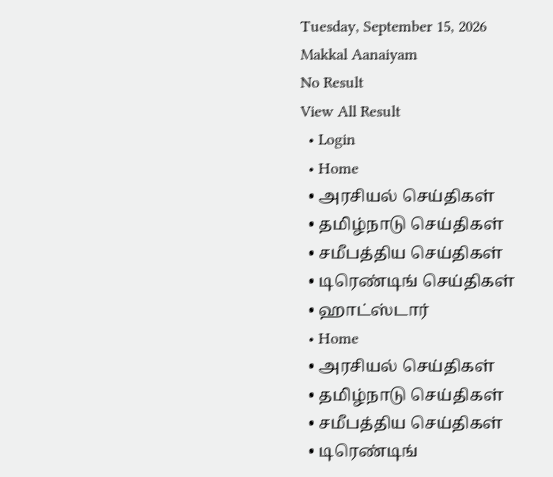Tuesday, September 15, 2026
Makkal Aanaiyam
No Result
View All Result
  • Login
  • Home
  • அரசியல் செய்திகள்
  • தமிழ்நாடு செய்திகள்
  • சமீபத்திய செய்திகள்
  • டிரெண்டிங் செய்திகள்
  • ஹாட்ஸ்டார்
  • Home
  • அரசியல் செய்திகள்
  • தமிழ்நாடு செய்திகள்
  • சமீபத்திய செய்திகள்
  • டிரெண்டிங்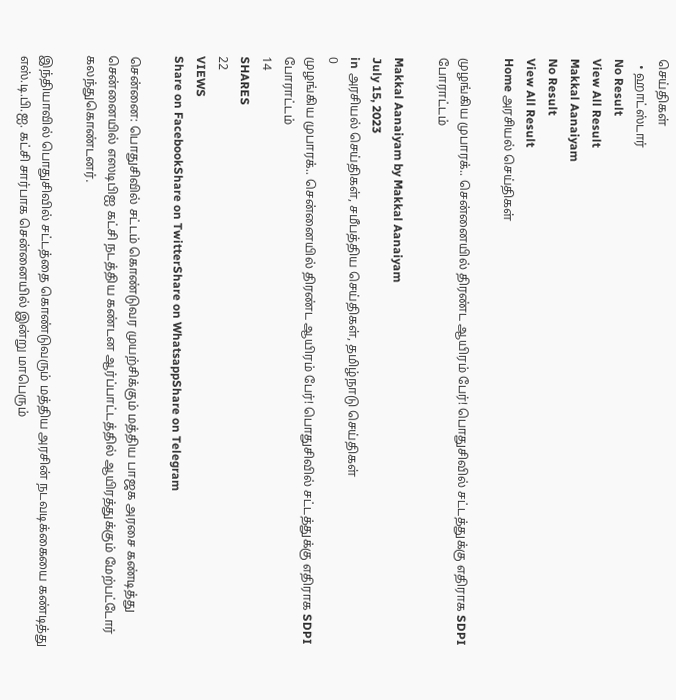செய்திகள்
  • ஹாட்ஸ்டார்
No Result
View All Result
Makkal Aanaiyam
No Result
View All Result
Home அரசியல் செய்திகள்

முழங்கிய முபாரக்.. சென்னையில் திரண்ட ஆயிரம் பேர்! பொதுசிவில் சட்டத்துக்கு எதிராக SDPI போராட்டம்

Makkal Aanaiyam by Makkal Aanaiyam
July 15, 2023
in அரசியல் செய்திகள், சமீபத்திய செய்திகள், தமிழ்நாடு செய்திகள்
0
முழங்கிய முபாரக்.. சென்னையில் திரண்ட ஆயிரம் பேர்! பொதுசிவில் சட்டத்துக்கு எதிராக SDPI போராட்டம்
14
SHARES
22
VIEWS
Share on FacebookShare on TwitterShare on WhatsappShare on Telegram

சென்னை: பொதுசிவில் சட்டம் கொண்டுவர முயற்சிக்கும் மத்திய பாஜக அரசை கண்டித்து சென்னையில் எஸடிபிஐ கட்சி நடத்திய கண்டன ஆர்ப்பாட்டத்தில் ஆயிரத்துக்கும் மேற்பட்டோர் கலந்துகொண்டனர்.

இந்தியாவில் பொதுசிவில் சட்டத்தை கொண்டுவரும் மத்திய அரசின் நடவடிக்கையை கண்டித்து எஸ்.டி.பி.ஐ. கட்சி சார்பாக சென்னையில் இன்று மாபெரும்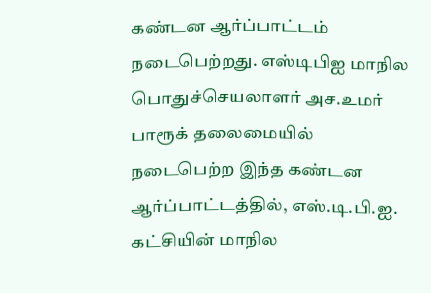கண்டன ஆர்ப்பாட்டம் நடைபெற்றது. எஸ்டிபிஐ மாநில பொதுச்செயலாளர் அச.உமர் பாரூக் தலைமையில் நடைபெற்ற இந்த கண்டன ஆர்ப்பாட்டத்தில், எஸ்.டி.பி.ஐ. கட்சியின் மாநில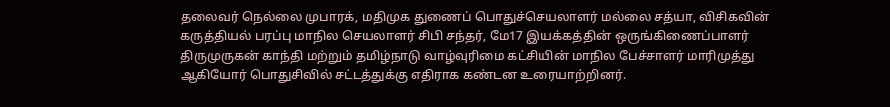தலைவர் நெல்லை முபாரக், மதிமுக துணைப் பொதுச்செயலாளர் மல்லை சத்யா, விசிகவின் கருத்தியல் பரப்பு மாநில செயலாளர் சிபி சந்தர், மே17 இயக்கத்தின் ஒருங்கிணைப்பாளர் திருமுருகன் காந்தி மற்றும் தமிழ்நாடு வாழ்வுரிமை கட்சியின் மாநில பேச்சாளர் மாரிமுத்து ஆகியோர் பொதுசிவில் சட்டத்துக்கு எதிராக கண்டன உரையாற்றினர்.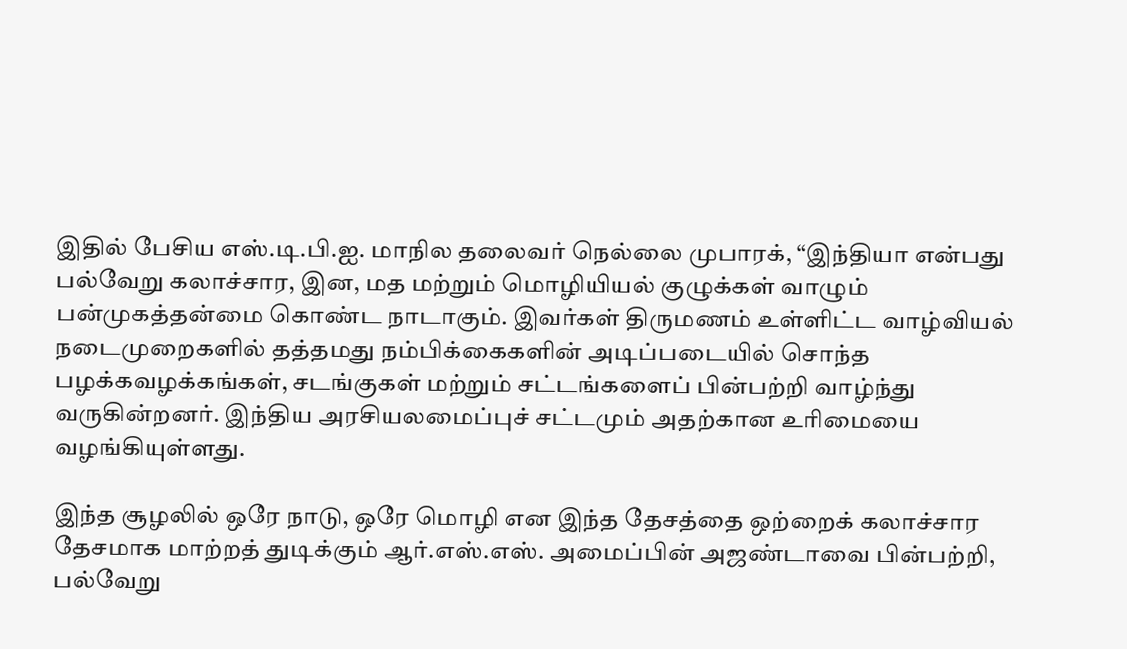இதில் பேசிய எஸ்.டி.பி.ஐ. மாநில தலைவர் நெல்லை முபாரக், “இந்தியா என்பது பல்வேறு கலாச்சார, இன, மத மற்றும் மொழியியல் குழுக்கள் வாழும் பன்முகத்தன்மை கொண்ட நாடாகும். இவர்கள் திருமணம் உள்ளிட்ட வாழ்வியல் நடைமுறைகளில் தத்தமது நம்பிக்கைகளின் அடிப்படையில் சொந்த பழக்கவழக்கங்கள், சடங்குகள் மற்றும் சட்டங்களைப் பின்பற்றி வாழ்ந்து வருகின்றனர். இந்திய அரசியலமைப்புச் சட்டமும் அதற்கான உரிமையை வழங்கியுள்ளது.

இந்த சூழலில் ஒரே நாடு, ஒரே மொழி என இந்த தேசத்தை ஒற்றைக் கலாச்சார தேசமாக மாற்றத் துடிக்கும் ஆர்.எஸ்.எஸ். அமைப்பின் அஜண்டாவை பின்பற்றி, பல்வேறு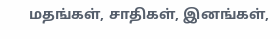மதங்கள், சாதிகள், இனங்கள்,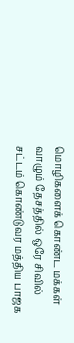மொழிகளைக் கொண்ட மக்கள் வாழும் தேசத்தில் ஒரே சிவில் சட்டம் கொண்டுவர மத்திய பாஜக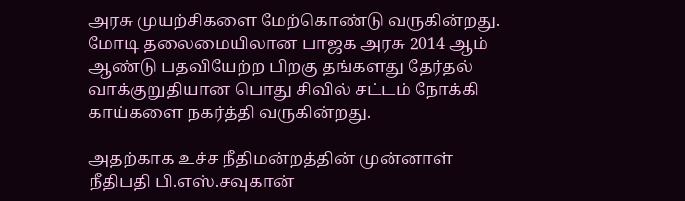அரசு முயற்சிகளை மேற்கொண்டு வருகின்றது. மோடி தலைமையிலான பாஜக அரசு 2014 ஆம் ஆண்டு பதவியேற்ற பிறகு தங்களது தேர்தல் வாக்குறுதியான பொது சிவில் சட்டம் நோக்கி காய்களை நகர்த்தி வருகின்றது.

அதற்காக உச்ச நீதிமன்றத்தின் முன்னாள் நீதிபதி பி.எஸ்.சவுகான்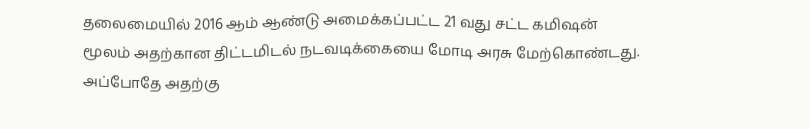தலைமையில் 2016 ஆம் ஆண்டு அமைக்கப்பட்ட 21 வது சட்ட கமிஷன் மூலம் அதற்கான திட்டமிடல் நடவடிக்கையை மோடி அரசு மேற்கொண்டது. அப்போதே அதற்கு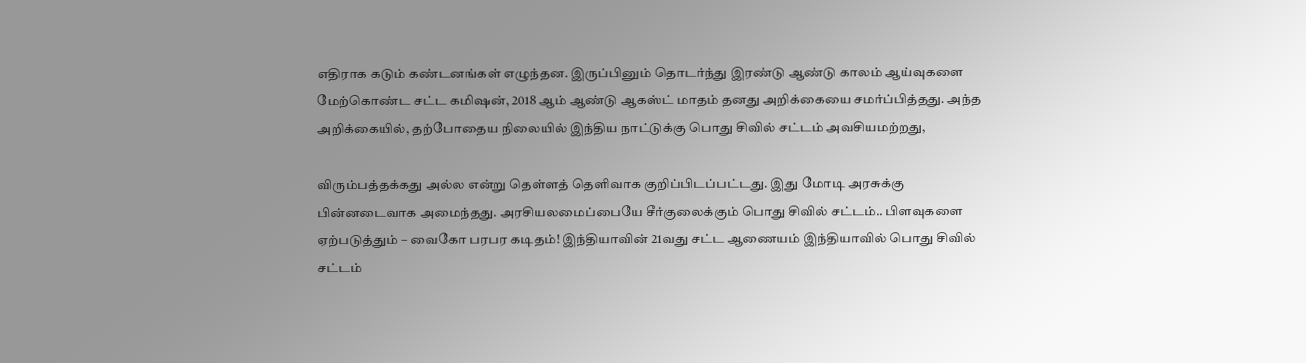எதிராக கடும் கண்டனங்கள் எழுந்தன. இருப்பினும் தொடர்ந்து இரண்டு ஆண்டு காலம் ஆய்வுகளை மேற்கொண்ட சட்ட கமிஷன், 2018 ஆம் ஆண்டு ஆகஸ்ட் மாதம் தனது அறிக்கையை சமர்ப்பித்தது. அந்த அறிக்கையில், தற்போதைய நிலையில் இந்திய நாட்டுக்கு பொது சிவில் சட்டம் அவசியமற்றது,

விரும்பத்தக்கது அல்ல என்று தெள்ளத் தெளிவாக குறிப்பிடப்பட்டது. இது மோடி அரசுக்கு பின்னடைவாக அமைந்தது. அரசியலமைப்பையே சீர்குலைக்கும் பொது சிவில் சட்டம்.. பிளவுகளை ஏற்படுத்தும் – வைகோ பரபர கடிதம்! இந்தியாவின் 21வது சட்ட ஆணையம் இந்தியாவில் பொது சிவில் சட்டம்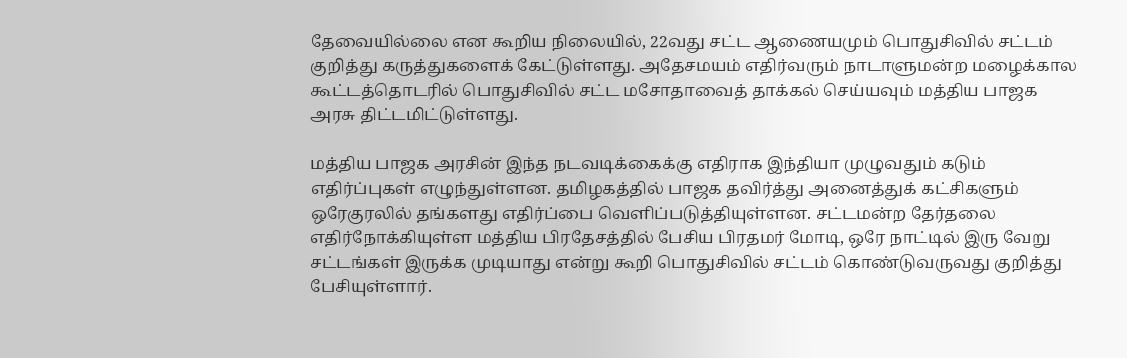தேவையில்லை என கூறிய நிலையில், 22வது சட்ட ஆணையமும் பொதுசிவில் சட்டம் குறித்து கருத்துகளைக் கேட்டுள்ளது. அதேசமயம் எதிர்வரும் நாடாளுமன்ற மழைக்கால கூட்டத்தொடரில் பொதுசிவில் சட்ட மசோதாவைத் தாக்கல் செய்யவும் மத்திய பாஜக அரசு திட்டமிட்டுள்ளது.

மத்திய பாஜக அரசின் இந்த நடவடிக்கைக்கு எதிராக இந்தியா முழுவதும் கடும் எதிர்ப்புகள் எழுந்துள்ளன. தமிழகத்தில் பாஜக தவிர்த்து அனைத்துக் கட்சிகளும் ஒரேகுரலில் தங்களது எதிர்ப்பை வெளிப்படுத்தியுள்ளன. சட்டமன்ற தேர்தலை எதிர்நோக்கியுள்ள மத்திய பிரதேசத்தில் பேசிய பிரதமர் மோடி, ஒரே நாட்டில் இரு வேறு சட்டங்கள் இருக்க முடியாது என்று கூறி பொதுசிவில் சட்டம் கொண்டுவருவது குறித்து பேசியுள்ளார்.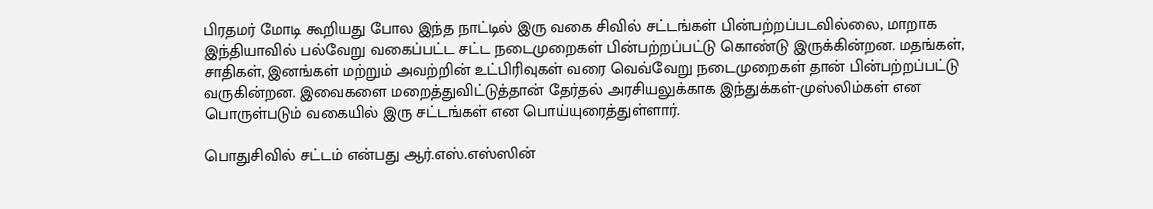பிரதமர் மோடி கூறியது போல இந்த நாட்டில் இரு வகை சிவில் சட்டங்கள் பின்பற்றப்படவில்லை, மாறாக இந்தியாவில் பல்வேறு வகைப்பட்ட சட்ட நடைமுறைகள் பின்பற்றப்பட்டு கொண்டு இருக்கின்றன. மதங்கள், சாதிகள், இனங்கள் மற்றும் அவற்றின் உட்பிரிவுகள் வரை வெவ்வேறு நடைமுறைகள் தான் பின்பற்றப்பட்டு வருகின்றன. இவைகளை மறைத்துவிட்டுத்தான் தேர்தல் அரசியலுக்காக இந்துக்கள்-முஸ்லிம்கள் என பொருள்படும் வகையில் இரு சட்டங்கள் என பொய்யுரைத்துள்ளார்.

பொதுசிவில் சட்டம் என்பது ஆர்.எஸ்.எஸ்ஸின்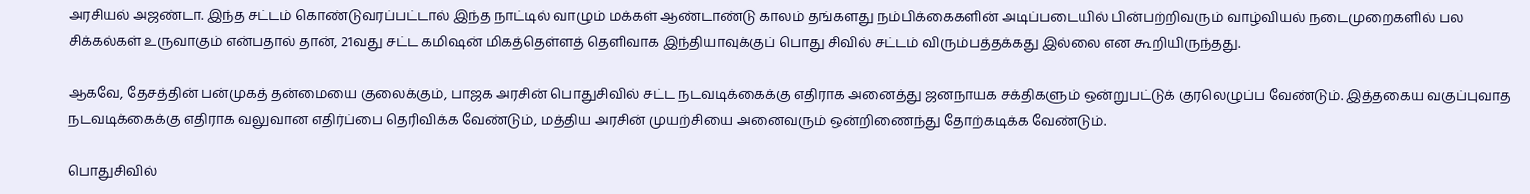அரசியல் அஜண்டா. இந்த சட்டம் கொண்டுவரப்பட்டால் இந்த நாட்டில் வாழும் மக்கள் ஆண்டாண்டு காலம் தங்களது நம்பிக்கைகளின் அடிப்படையில் பின்பற்றிவரும் வாழ்வியல் நடைமுறைகளில் பல சிக்கல்கள் உருவாகும் என்பதால் தான், 21வது சட்ட கமிஷன் மிகத்தெள்ளத் தெளிவாக இந்தியாவுக்குப் பொது சிவில் சட்டம் விரும்பத்தக்கது இல்லை என கூறியிருந்தது.

ஆகவே, தேசத்தின் பன்முகத் தன்மையை குலைக்கும், பாஜக அரசின் பொதுசிவில் சட்ட நடவடிக்கைக்கு எதிராக அனைத்து ஜனநாயக சக்திகளும் ஒன்றுபட்டுக் குரலெழுப்ப வேண்டும். இத்தகைய வகுப்புவாத நடவடிக்கைக்கு எதிராக வலுவான எதிர்ப்பை தெரிவிக்க வேண்டும், மத்திய அரசின் முயற்சியை அனைவரும் ஒன்றிணைந்து தோற்கடிக்க வேண்டும்.

பொதுசிவில்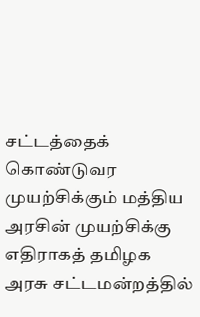சட்டத்தைக் கொண்டுவர முயற்சிக்கும் மத்திய அரசின் முயற்சிக்கு எதிராகத் தமிழக அரசு சட்டமன்றத்தில்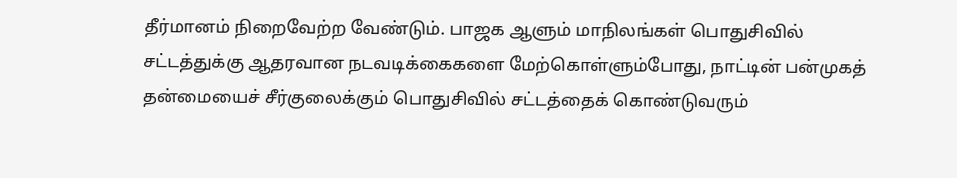தீர்மானம் நிறைவேற்ற வேண்டும். பாஜக ஆளும் மாநிலங்கள் பொதுசிவில் சட்டத்துக்கு ஆதரவான நடவடிக்கைகளை மேற்கொள்ளும்போது, நாட்டின் பன்முகத் தன்மையைச் சீர்குலைக்கும் பொதுசிவில் சட்டத்தைக் கொண்டுவரும்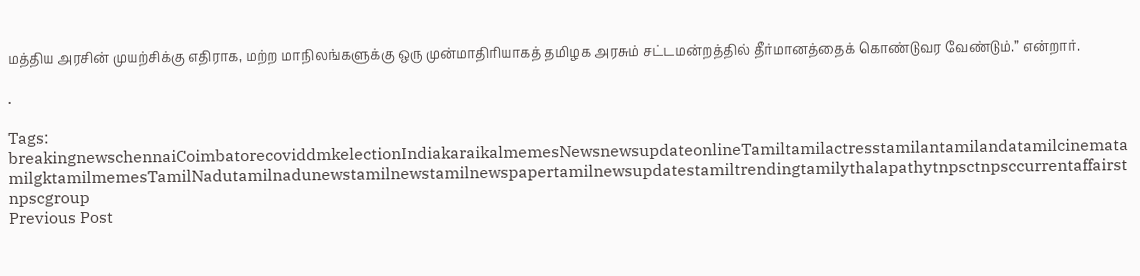மத்திய அரசின் முயற்சிக்கு எதிராக, மற்ற மாநிலங்களுக்கு ஒரு முன்மாதிரியாகத் தமிழக அரசும் சட்டமன்றத்தில் தீர்மானத்தைக் கொண்டுவர வேண்டும்.” என்றார்.

.

Tags: breakingnewschennaiCoimbatorecoviddmkelectionIndiakaraikalmemesNewsnewsupdateonlineTamiltamilactresstamilantamilandatamilcinematamilgktamilmemesTamilNadutamilnadunewstamilnewstamilnewspapertamilnewsupdatestamiltrendingtamilythalapathytnpsctnpsccurrentaffairstnpscgroup
Previous Post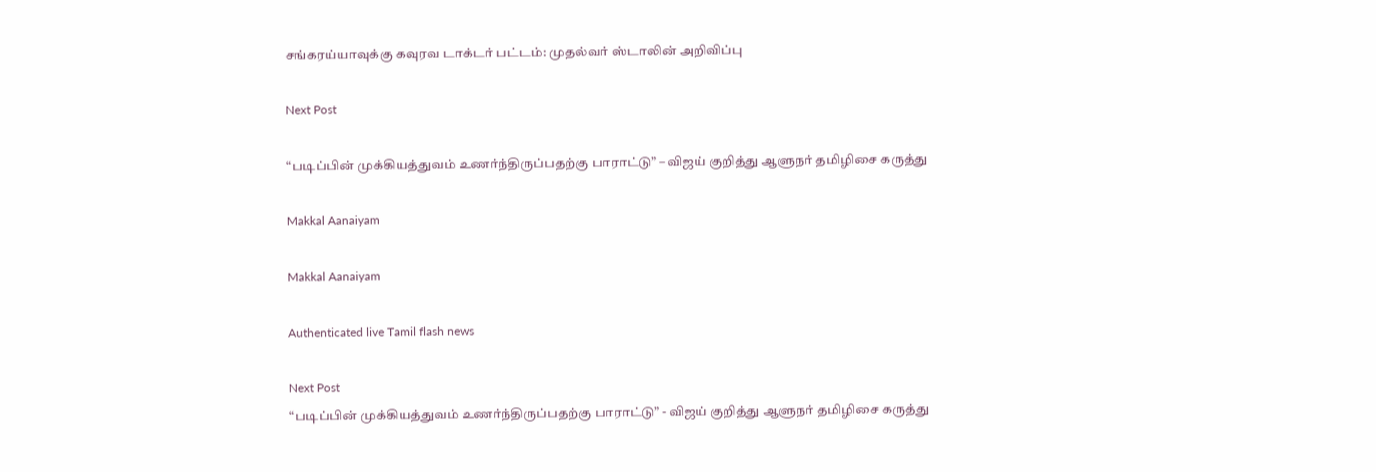சங்கரய்யாவுக்கு கவுரவ டாக்டர் பட்டம்: முதல்வர் ஸ்டாலின் அறிவிப்பு

Next Post

“படிப்பின் முக்கியத்துவம் உணர்ந்திருப்பதற்கு பாராட்டு” – விஜய் குறித்து ஆளுநர் தமிழிசை கருத்து

Makkal Aanaiyam

Makkal Aanaiyam

Authenticated live Tamil flash news

Next Post
“படிப்பின் முக்கியத்துவம் உணர்ந்திருப்பதற்கு பாராட்டு” - விஜய் குறித்து ஆளுநர் தமிழிசை கருத்து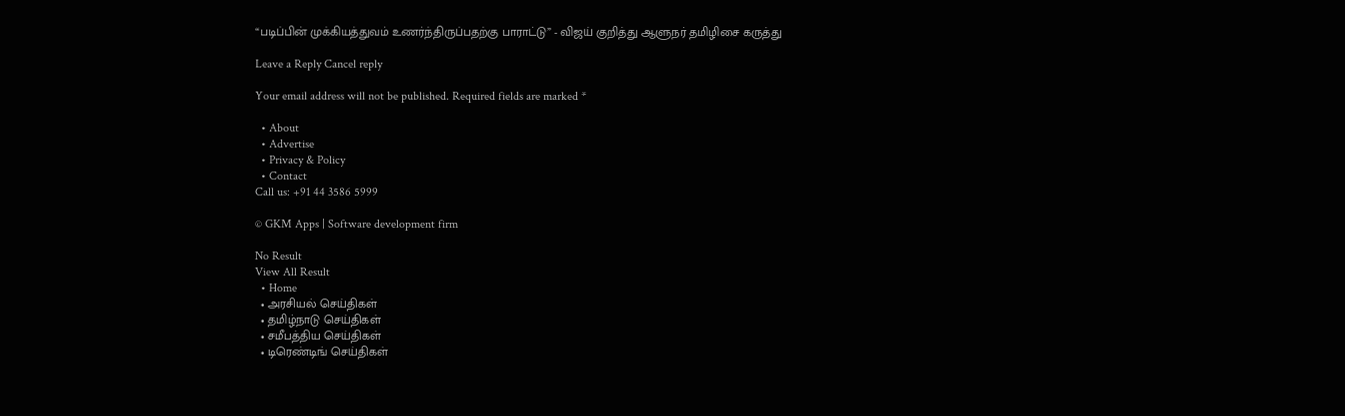“படிப்பின் முக்கியத்துவம் உணர்ந்திருப்பதற்கு பாராட்டு” - விஜய் குறித்து ஆளுநர் தமிழிசை கருத்து

Leave a Reply Cancel reply

Your email address will not be published. Required fields are marked *

  • About
  • Advertise
  • Privacy & Policy
  • Contact
Call us: +91 44 3586 5999

© GKM Apps | Software development firm

No Result
View All Result
  • Home
  • அரசியல் செய்திகள்
  • தமிழ்நாடு செய்திகள்
  • சமீபத்திய செய்திகள்
  • டிரெண்டிங் செய்திகள்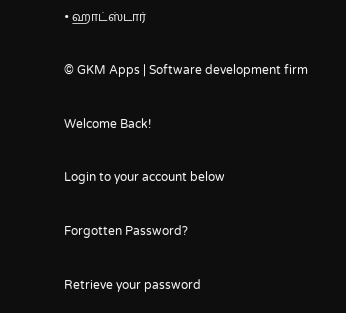• ஹாட்ஸ்டார்

© GKM Apps | Software development firm

Welcome Back!

Login to your account below

Forgotten Password?

Retrieve your password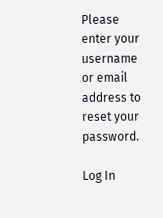Please enter your username or email address to reset your password.

Log In